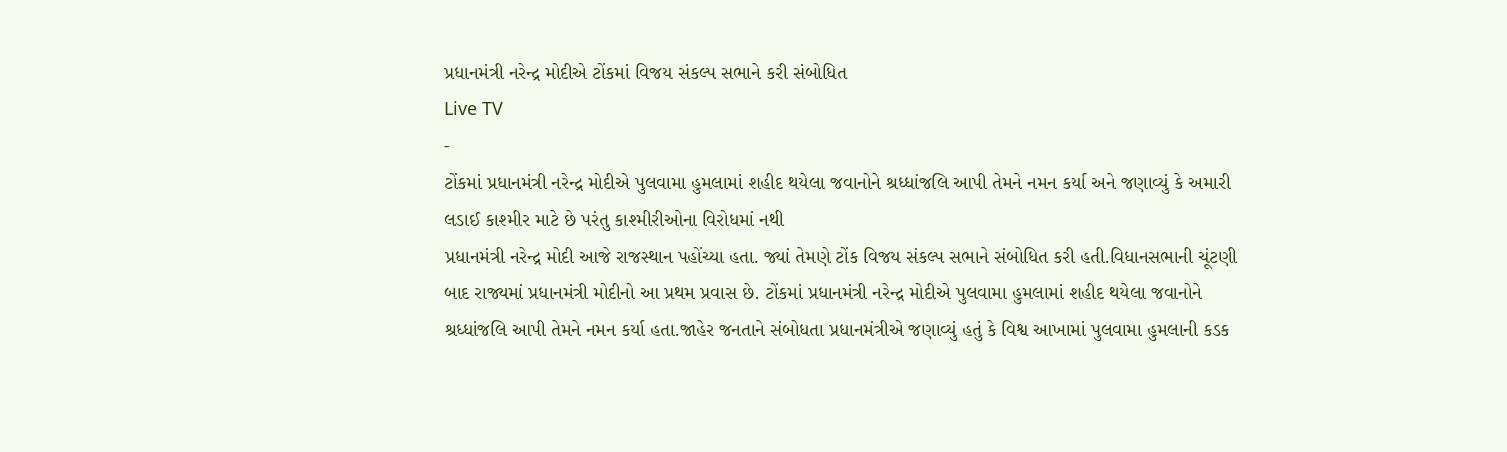પ્રધાનમંત્રી નરેન્દ્ર મોદીએ ટોંકમાં વિજય સંકલ્પ સભાને કરી સંબોધિત
Live TV
-
ટોંકમાં પ્રધાનમંત્રી નરેન્દ્ર મોદીએ પુલવામા હુમલામાં શહીદ થયેલા જવાનોને શ્રધ્ધાંજલિ આપી તેમને નમન કર્યા અને જણાવ્યું કે અમારી લડાઈ કાશ્મીર માટે છે પરંતુ કાશ્મીરીઓના વિરોધમાં નથી
પ્રધાનમંત્રી નરેન્દ્ર મોદી આજે રાજસ્થાન પહોંચ્યા હતા. જ્યાં તેમણે ટોંક વિજય સંકલ્પ સભાને સંબોધિત કરી હતી.વિધાનસભાની ચૂંટણી બાદ રાજ્યમાં પ્રધાનમંત્રી મોદીનો આ પ્રથમ પ્રવાસ છે. ટોંકમાં પ્રધાનમંત્રી નરેન્દ્ર મોદીએ પુલવામા હુમલામાં શહીદ થયેલા જવાનોને શ્રધ્ધાંજલિ આપી તેમને નમન કર્યા હતા.જાહેર જનતાને સંબોધતા પ્રધાનમંત્રીએ જણાવ્યું હતું કે વિશ્વ આખામાં પુલવામા હુમલાની કડક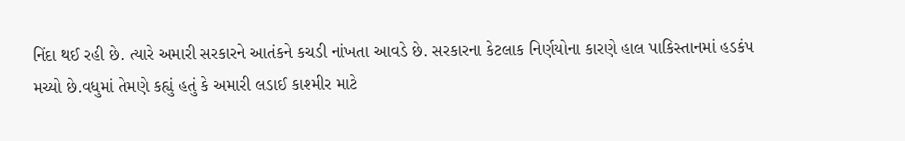નિંદા થઈ રહી છે. ત્યારે અમારી સરકારને આતંકને કચડી નાંખતા આવડે છે. સરકારના કેટલાક નિર્ણયોના કારણે હાલ પાકિસ્તાનમાં હડકંપ મચ્યો છે.વધુમાં તેમણે કહ્યું હતું કે અમારી લડાઈ કાશ્મીર માટે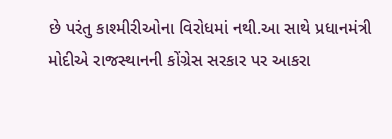છે પરંતુ કાશ્મીરીઓના વિરોધમાં નથી.આ સાથે પ્રધાનમંત્રી મોદીએ રાજસ્થાનની કોંગ્રેસ સરકાર પર આકરા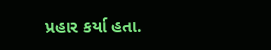પ્રહાર કર્યા હતા.